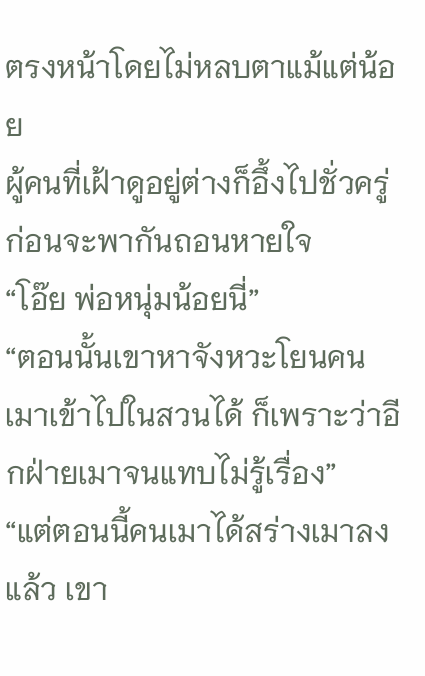ตรงหน้าโดยไม่หลบตาแม้แต่น้อย
ผู้คนที่เฝ้าดูอยู่ต่างก็อึ้งไปชั่วครู่ ก่อนจะพากันถอนหายใจ
“โอ๊ย พ่อหนุ่มน้อยนี่”
“ตอนนั้นเขาหาจังหวะโยนคนเมาเข้าไปในสวนได้ ก็เพราะว่าอีกฝ่ายเมาจนแทบไม่รู้เรื่อง”
“แต่ตอนนี้คนเมาได้สร่างเมาลงแล้ว เขา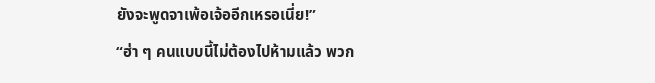ยังจะพูดจาเพ้อเจ้ออีกเหรอเนี่ย!”
“ฮ่า ๆ คนแบบนี้ไม่ต้องไปห้ามแล้ว พวก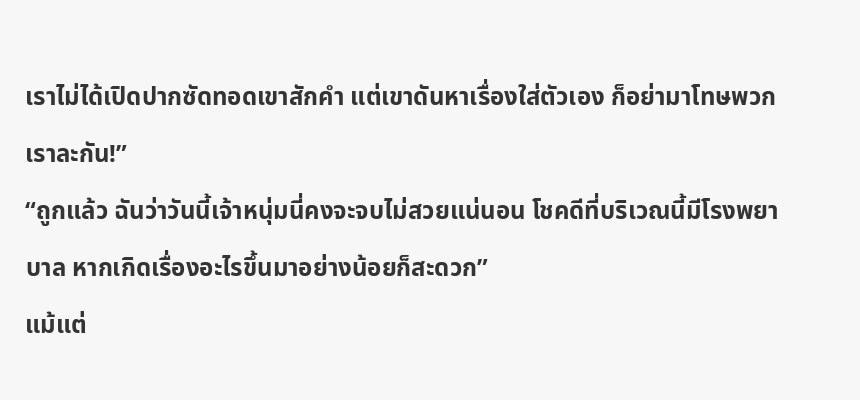เราไม่ได้เปิดปากซัดทอดเขาสักคำ แต่เขาดันหาเรื่องใส่ตัวเอง ก็อย่ามาโทษพวกเราละกัน!”
“ถูกแล้ว ฉันว่าวันนี้เจ้าหนุ่มนี่คงจะจบไม่สวยแน่นอน โชคดีที่บริเวณนี้มีโรงพยาบาล หากเกิดเรื่องอะไรขึ้นมาอย่างน้อยก็สะดวก”
แม้แต่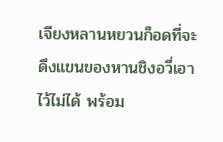เจียงหลานหยวนก็อดที่จะดึงแขนของหานชิงอวี่เอาไว้ไม่ได้ พร้อม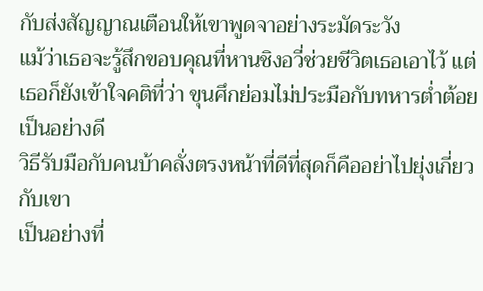กับส่งสัญญาณเตือนให้เขาพูดจาอย่างระมัดระวัง
แม้ว่าเธอจะรู้สึกขอบคุณที่หานชิงอวี่ช่วยชีวิตเธอเอาไว้ แต่เธอก็ยังเข้าใจคติที่ว่า ขุนศึกย่อมไม่ประมือกับทหารต่ำต้อย เป็นอย่างดี
วิธีรับมือกับคนบ้าคลั่งตรงหน้าที่ดีที่สุดก็คืออย่าไปยุ่งเกี่ยวกับเขา
เป็นอย่างที่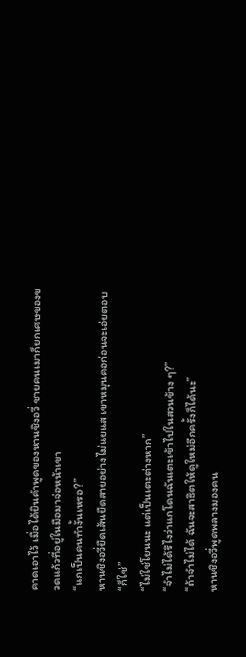คาดเอาไว้ เมื่อได้ยินคำพูดของหานชิงอวี่ ชายคนเมาก็ยกเศษของขวดแก้วที่อยู่ในมือมาจ่อหน้าเขา
“แกเป็นคนทำงั้นเหรอ?”
หานชิงอวี่ยืดเส้นยืดสายอย่างไม่แยแส เขาหมุนคอก่อนจะเอ่ยตอบ
“ก็ใช่”
“ไม่ใช่โยนนะ แต่เป็นเตะต่างหาก”
“จำไม่ได้รึไงว่าแกโดนฉันเตะเข้าไปในสวนข้าง ๆ?”
“ถ้าจำไม่ได้ ฉันจะสาธิตให้ดูใหม่อีกครั้งก็ได้นะ”
หานชิงอวี่พูดพลางมองคน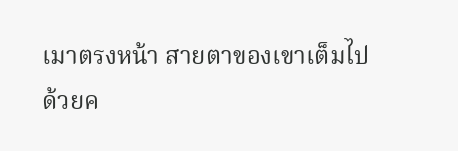เมาตรงหน้า สายตาของเขาเต็มไปด้วยค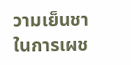วามเย็นชา
ในการเผช